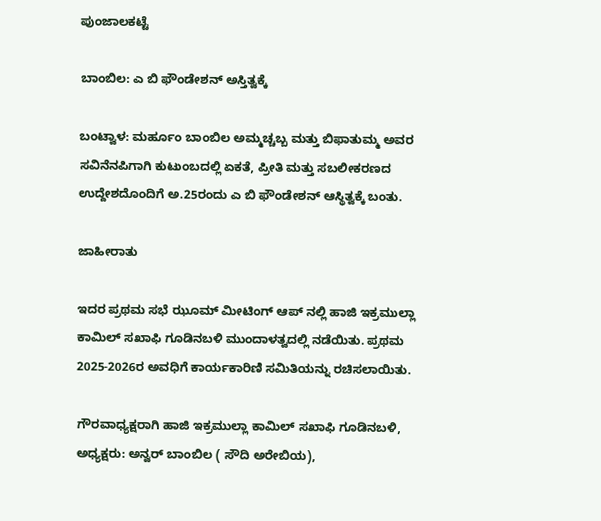ಪುಂಜಾಲಕಟ್ಟೆ

ಬಾಂಬಿಲ: ಎ ಬಿ ಫೌಂಡೇಶನ್ ಅಸ್ತಿತ್ವಕ್ಕೆ

ಬಂಟ್ವಾಳ: ಮರ್ಹೂಂ ಬಾಂಬಿಲ ಅಮ್ಮಚ್ಚಬ್ಬ ಮತ್ತು ಬಿಫಾತುಮ್ಮ ಅವರ ಸವಿನೆನಪಿಗಾಗಿ ಕುಟುಂಬದಲ್ಲಿ ಏಕತೆ, ಪ್ರೀತಿ ಮತ್ತು ಸಬಲೀಕರಣದ ಉದ್ದೇಶದೊಂದಿಗೆ ಅ.25ರಂದು ಎ ಬಿ ಫೌಂಡೇಶನ್ ಆಸ್ಥಿತ್ವಕ್ಕೆ ಬಂತು.

ಜಾಹೀರಾತು

ಇದರ ಪ್ರಥಮ ಸಭೆ ಝೂಮ್ ಮೀಟಿಂಗ್ ಆಪ್ ನಲ್ಲಿ ಹಾಜಿ ಇಕ್ರಮುಲ್ಲಾ ಕಾಮಿಲ್ ಸಖಾಫಿ ಗೂಡಿನಬಳಿ ಮುಂದಾಳತ್ವದಲ್ಲಿ ನಡೆಯಿತು. ಪ್ರಥಮ 2025-2026ರ ಅವಧಿಗೆ ಕಾರ್ಯಕಾರಿಣಿ ಸಮಿತಿಯನ್ನು ರಚಿಸಲಾಯಿತು.

ಗೌರವಾಧ್ಯಕ್ಷರಾಗಿ ಹಾಜಿ ಇಕ್ರಮುಲ್ಲಾ ಕಾಮಿಲ್ ಸಖಾಫಿ ಗೂಡಿನಬಳಿ, ಅಧ್ಯಕ್ಷರು: ಅನ್ವರ್ ಬಾಂಬಿಲ ( ಸೌದಿ ಅರೇಬಿಯ),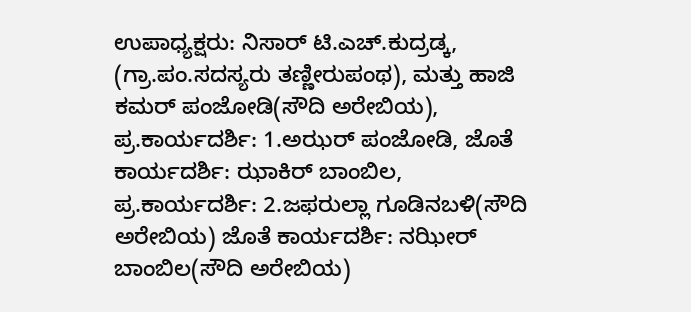ಉಪಾಧ್ಯಕ್ಷರು: ನಿಸಾರ್ ಟಿ.ಎಚ್.ಕುದ್ರಡ್ಕ, (ಗ್ರಾ.ಪಂ.ಸದಸ್ಯರು ತಣ್ಣೀರುಪಂಥ), ಮತ್ತು ಹಾಜಿ ಕಮರ್ ಪಂಜೋಡಿ(ಸೌದಿ ಅರೇಬಿಯ),  ಪ್ರ.ಕಾರ್ಯದರ್ಶಿ: 1.ಅಝರ್ ಪಂಜೋಡಿ, ಜೊತೆ ಕಾರ್ಯದರ್ಶಿ: ಝಾಕಿರ್ ಬಾಂಬಿಲ, ಪ್ರ.ಕಾರ್ಯದರ್ಶಿ: 2.ಜಫರುಲ್ಲಾ ಗೂಡಿನಬಳಿ(ಸೌದಿ ಅರೇಬಿಯ) ಜೊತೆ ಕಾರ್ಯದರ್ಶಿ: ನಝೀರ್ ಬಾಂಬಿಲ(ಸೌದಿ ಅರೇಬಿಯ)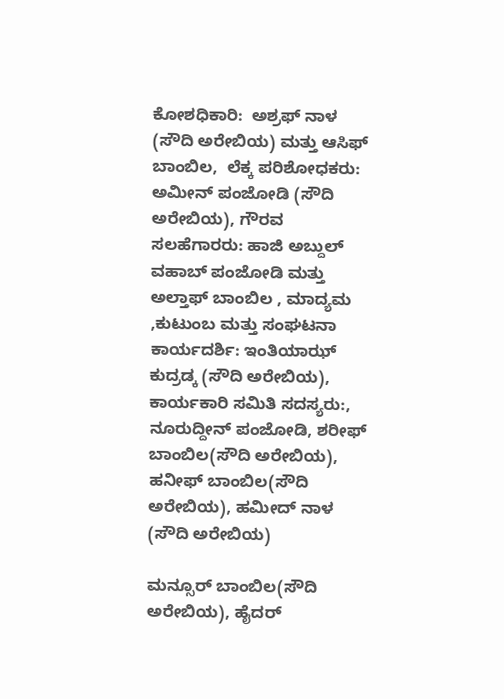ಕೋಶಧಿಕಾರಿ:  ಅಶ್ರಫ್ ನಾಳ (ಸೌದಿ ಅರೇಬಿಯ) ಮತ್ತು ಆಸಿಫ್ ಬಾಂಬಿಲ,  ಲೆಕ್ಕ ಪರಿಶೋಧಕರು: ಅಮೀನ್ ಪಂಜೋಡಿ (ಸೌದಿ ಅರೇಬಿಯ), ಗೌರವ ಸಲಹೆಗಾರರು: ಹಾಜಿ ಅಬ್ದುಲ್ ವಹಾಬ್ ಪಂಜೋಡಿ ಮತ್ತು ಅಲ್ತಾಫ್ ಬಾಂಬಿಲ , ಮಾದ್ಯಮ ,ಕುಟುಂಬ ಮತ್ತು ಸಂಘಟನಾ ಕಾರ್ಯದರ್ಶಿ: ಇಂತಿಯಾಝ್ ಕುದ್ರಡ್ಕ (ಸೌದಿ ಅರೇಬಿಯ), ಕಾರ್ಯಕಾರಿ ಸಮಿತಿ ಸದಸ್ಯರು:, ನೂರುದ್ದೀನ್ ಪಂಜೋಡಿ, ಶರೀಫ್ ಬಾಂಬಿಲ(ಸೌದಿ ಅರೇಬಿಯ), ಹನೀಫ್ ಬಾಂಬಿಲ(ಸೌದಿ ಅರೇಬಿಯ), ಹಮೀದ್ ನಾಳ (ಸೌದಿ ಅರೇಬಿಯ)

ಮನ್ಸೂರ್ ಬಾಂಬಿಲ(ಸೌದಿ ಅರೇಬಿಯ), ಹೈದರ್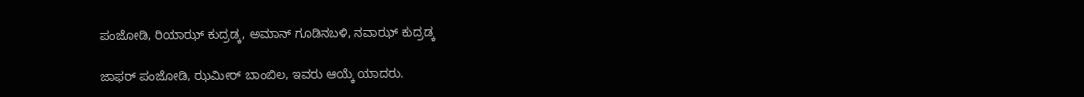ಪಂಜೋಡಿ, ರಿಯಾಝ್ ಕುದ್ರಡ್ಕ, ಅಮಾನ್ ಗೂಡಿನಬಳಿ, ನವಾಝ್ ಕುದ್ರಡ್ಕ

ಜಾಫರ್ ಪಂಜೋಡಿ, ಝಮೀರ್ ಬಾಂಬಿಲ, ಇವರು ಆಯ್ಕೆ ಯಾದರು.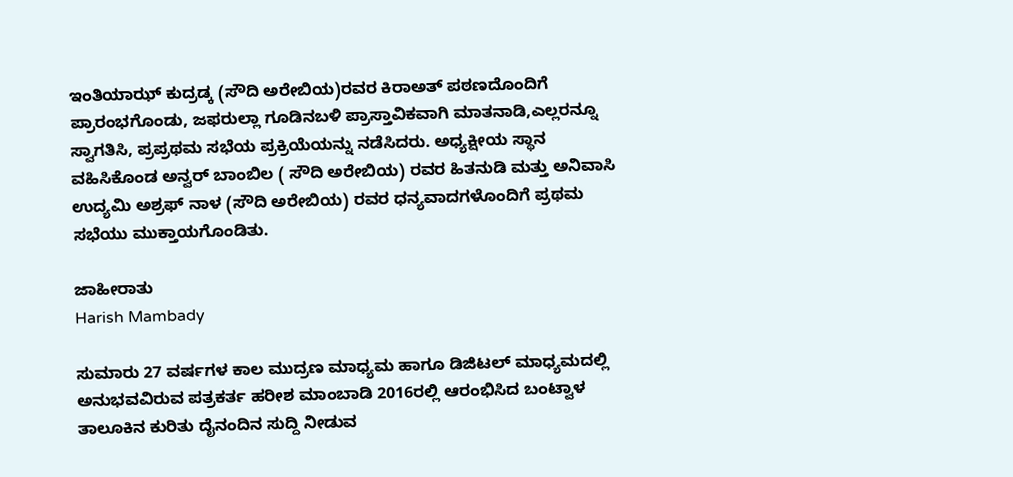ಇಂತಿಯಾಝ್ ಕುದ್ರಡ್ಕ (ಸೌದಿ ಅರೇಬಿಯ)ರವರ ಕಿರಾಅತ್ ಪಠಣದೊಂದಿಗೆ ಪ್ರಾರಂಭಗೊಂಡು, ಜಫರುಲ್ಲಾ ಗೂಡಿನಬಳಿ ಪ್ರಾಸ್ತಾವಿಕವಾಗಿ ಮಾತನಾಡಿ,ಎಲ್ಲರನ್ನೂ ಸ್ವಾಗತಿಸಿ, ಪ್ರಪ್ರಥಮ ಸಭೆಯ ಪ್ರಕ್ರಿಯೆಯನ್ನು ನಡೆಸಿದರು. ಅಧ್ಯಕ್ಷೀಯ ಸ್ಥಾನ ವಹಿಸಿಕೊಂಡ ಅನ್ವರ್ ಬಾಂಬಿಲ ( ಸೌದಿ ಅರೇಬಿಯ) ರವರ ಹಿತನುಡಿ ಮತ್ತು ಅನಿವಾಸಿ ಉದ್ಯಮಿ ಅಶ್ರಫ್ ನಾಳ (ಸೌದಿ ಅರೇಬಿಯ) ರವರ ಧನ್ಯವಾದಗಳೊಂದಿಗೆ ಪ್ರಥಮ ಸಭೆಯು ಮುಕ್ತಾಯಗೊಂಡಿತು.

ಜಾಹೀರಾತು
Harish Mambady

ಸುಮಾರು 27 ವರ್ಷಗಳ ಕಾಲ ಮುದ್ರಣ ಮಾಧ್ಯಮ ಹಾಗೂ ಡಿಜಿಟಲ್ ಮಾಧ್ಯಮದಲ್ಲಿ ಅನುಭವವಿರುವ ಪತ್ರಕರ್ತ ಹರೀಶ ಮಾಂಬಾಡಿ 2016ರಲ್ಲಿ ಆರಂಭಿಸಿದ ಬಂಟ್ವಾಳ ತಾಲೂಕಿನ ಕುರಿತು ದೈನಂದಿನ ಸುದ್ದಿ ನೀಡುವ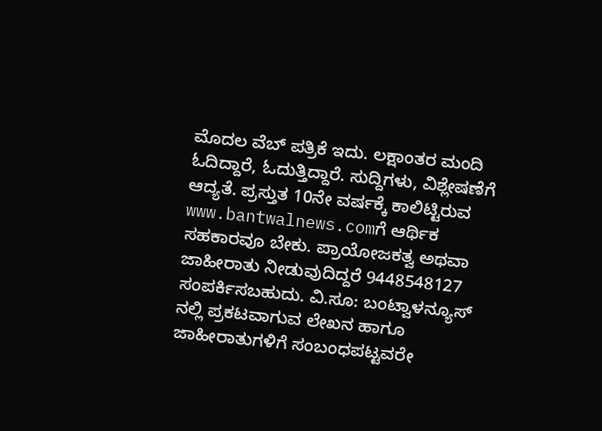ಮೊದಲ ವೆಬ್ ಪತ್ರಿಕೆ ಇದು. ಲಕ್ಷಾಂತರ ಮಂದಿ ಓದಿದ್ದಾರೆ, ಓದುತ್ತಿದ್ದಾರೆ. ಸುದ್ದಿಗಳು, ವಿಶ್ಲೇಷಣೆಗೆ ಆದ್ಯತೆ. ಪ್ರಸ್ತುತ 10ನೇ ವರ್ಷಕ್ಕೆ ಕಾಲಿಟ್ಟಿರುವ www.bantwalnews.comಗೆ ಆರ್ಥಿಕ ಸಹಕಾರವೂ ಬೇಕು. ಪ್ರಾಯೋಜಕತ್ವ ಅಥವಾ ಜಾಹೀರಾತು ನೀಡುವುದಿದ್ದರೆ 9448548127 ಸಂಪರ್ಕಿಸಬಹುದು. ವಿ.ಸೂ: ಬಂಟ್ವಾಳನ್ಯೂಸ್ ನಲ್ಲಿ ಪ್ರಕಟವಾಗುವ ಲೇಖನ ಹಾಗೂ ಜಾಹೀರಾತುಗಳಿಗೆ ಸಂಬಂಧಪಟ್ಟವರೇ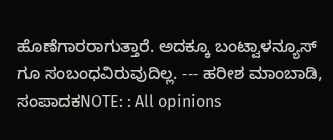ಹೊಣೆಗಾರರಾಗುತ್ತಾರೆ. ಅದಕ್ಕೂ ಬಂಟ್ವಾಳನ್ಯೂಸ್ ಗೂ ಸಂಬಂಧವಿರುವುದಿಲ್ಲ. --- ಹರೀಶ ಮಾಂಬಾಡಿ, ಸಂಪಾದಕNOTE: : All opinions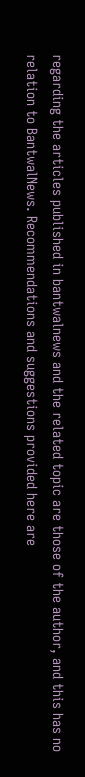regarding the articles published in bantwalnews and the related topic are those of the author, and this has no relation to BantwalNews. Recommendations and suggestions provided here are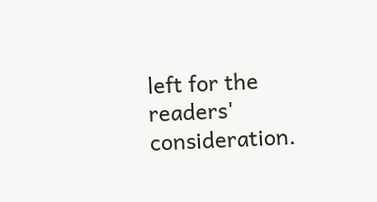left for the readers' consideration.